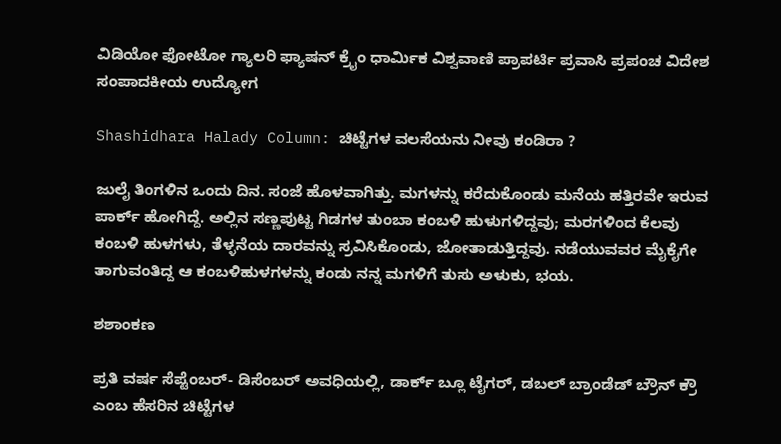ವಿಡಿಯೋ ಫೋಟೋ ಗ್ಯಾಲರಿ ಫ್ಯಾಷನ್ ಕ್ರೈಂ ಧಾರ್ಮಿಕ ವಿಶ್ವವಾಣಿ ಪ್ರಾಪರ್ಟಿ ಪ್ರವಾಸಿ ಪ್ರಪಂಚ ವಿದೇಶ ಸಂಪಾದಕೀಯ ಉದ್ಯೋಗ

Shashidhara Halady Column: ಚಿಟ್ಟೆಗಳ ವಲಸೆಯನು ನೀವು ಕಂಡಿರಾ ?

ಜುಲೈ ತಿಂಗಳಿನ ಒಂದು ದಿನ. ಸಂಜೆ ಹೊಳವಾಗಿತ್ತು. ಮಗಳನ್ನು ಕರೆದುಕೊಂಡು ಮನೆಯ ಹತ್ತಿರವೇ ಇರುವ ಪಾರ್ಕ್ ಹೋಗಿದ್ದೆ. ಅಲ್ಲಿನ ಸಣ್ಣಪುಟ್ಟ ಗಿಡಗಳ ತುಂಬಾ ಕಂಬಳಿ ಹುಳುಗಳಿದ್ದವು; ಮರಗಳಿಂದ ಕೆಲವು ಕಂಬಳಿ ಹುಳಗಳು, ತೆಳ್ಳನೆಯ ದಾರವನ್ನು ಸ್ರವಿಸಿಕೊಂಡು, ಜೋತಾಡುತ್ತಿದ್ದವು. ನಡೆಯುವವರ ಮೈಕೈಗೇ ತಾಗುವಂತಿದ್ದ ಆ ಕಂಬಳಿಹುಳಗಳನ್ನು ಕಂಡು ನನ್ನ ಮಗಳಿಗೆ ತುಸು ಅಳುಕು, ಭಯ.

ಶಶಾಂಕಣ

ಪ್ರತಿ ವರ್ಷ ಸೆಪ್ಟೆಂಬರ್- ಡಿಸೆಂಬರ್ ಅವಧಿಯಲ್ಲಿ, ಡಾರ್ಕ್ ಬ್ಲೂ ಟೈಗರ್, ಡಬಲ್ ಬ್ರಾಂಡೆಡ್ ಬ್ರೌನ್ ಕ್ರೌ ಎಂಬ ಹೆಸರಿನ ಚಿಟ್ಟೆಗಳ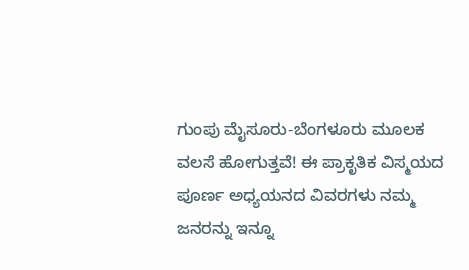ಗುಂಪು ಮೈಸೂರು-ಬೆಂಗಳೂರು ಮೂಲಕ ವಲಸೆ ಹೋಗುತ್ತವೆ! ಈ ಪ್ರಾಕೃತಿಕ ವಿಸ್ಮಯದ ಪೂರ್ಣ ಅಧ್ಯಯನದ ವಿವರಗಳು ನಮ್ಮ ಜನರನ್ನು ಇನ್ನೂ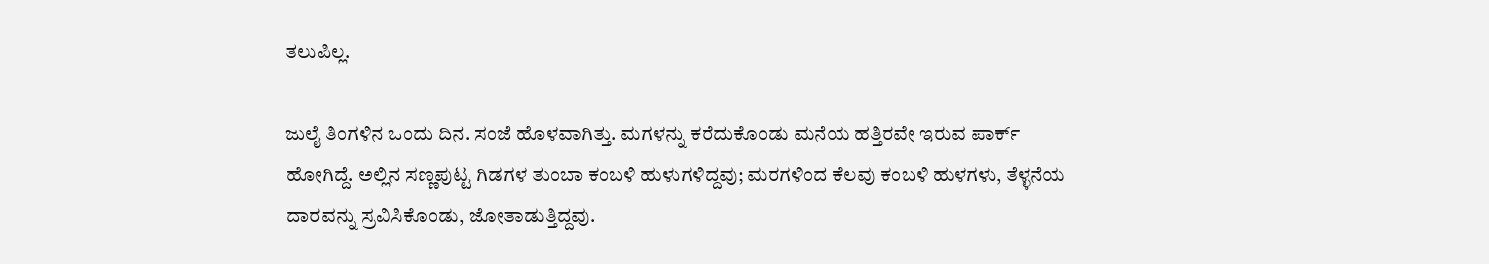ತಲುಪಿಲ್ಲ.

ಜುಲೈ ತಿಂಗಳಿನ ಒಂದು ದಿನ. ಸಂಜೆ ಹೊಳವಾಗಿತ್ತು. ಮಗಳನ್ನು ಕರೆದುಕೊಂಡು ಮನೆಯ ಹತ್ತಿರವೇ ಇರುವ ಪಾರ್ಕ್ ಹೋಗಿದ್ದೆ. ಅಲ್ಲಿನ ಸಣ್ಣಪುಟ್ಟ ಗಿಡಗಳ ತುಂಬಾ ಕಂಬಳಿ ಹುಳುಗಳಿದ್ದವು; ಮರಗಳಿಂದ ಕೆಲವು ಕಂಬಳಿ ಹುಳಗಳು, ತೆಳ್ಳನೆಯ ದಾರವನ್ನು ಸ್ರವಿಸಿಕೊಂಡು, ಜೋತಾಡುತ್ತಿದ್ದವು.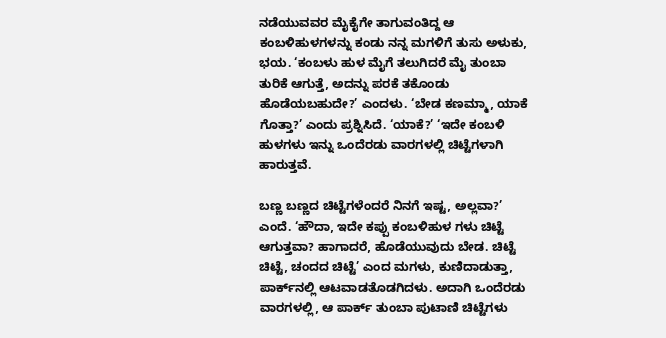ನಡೆಯುವವರ ಮೈಕೈಗೇ ತಾಗುವಂತಿದ್ದ ಆ ಕಂಬಳಿಹುಳಗಳನ್ನು ಕಂಡು ನನ್ನ ಮಗಳಿಗೆ ತುಸು ಅಳುಕು, ಭಯ. ‘ಕಂಬಳು ಹುಳ ಮೈಗೆ ತಲುಗಿದರೆ ಮೈ ತುಂಬಾ ತುರಿಕೆ ಆಗುತ್ತೆ, ಅದನ್ನು ಪರಕೆ ತಕೊಂಡು ಹೊಡೆಯಬಹುದೇ?’ ಎಂದಳು. ‘ಬೇಡ ಕಣಮ್ಮಾ, ಯಾಕೆ ಗೊತ್ತಾ?’ ಎಂದು ಪ್ರಶ್ನಿಸಿದೆ. ‘ಯಾಕೆ?’ ‘ಇದೇ ಕಂಬಳಿ ಹುಳಗಳು ಇನ್ನು ಒಂದೆರಡು ವಾರಗಳಲ್ಲಿ ಚಿಟ್ಟೆಗಳಾಗಿ ಹಾರುತ್ತವೆ.

ಬಣ್ಣ ಬಣ್ಣದ ಚಿಟ್ಟೆಗಳೆಂದರೆ ನಿನಗೆ ಇಷ್ಟ, ಅಲ್ಲವಾ?’ ಎಂದೆ. ‘ಹೌದಾ, ಇದೇ ಕಪ್ಪು ಕಂಬಳಿಹುಳ ಗಳು ಚಿಟ್ಟೆ ಆಗುತ್ತವಾ? ಹಾಗಾದರೆ, ಹೊಡೆಯುವುದು ಬೇಡ. ಚಿಟ್ಟೆ ಚಿಟ್ಟೆ, ಚಂದದ ಚಿಟ್ಟೆ’ ಎಂದ ಮಗಳು, ಕುಣಿದಾಡುತ್ತಾ, ಪಾರ್ಕ್‌ನಲ್ಲಿ ಆಟವಾಡತೊಡಗಿದಳು. ಅದಾಗಿ ಒಂದೆರಡು ವಾರಗಳಲ್ಲಿ, ಆ ಪಾರ್ಕ್ ತುಂಬಾ ಪುಟಾಣಿ ಚಿಟ್ಟೆಗಳು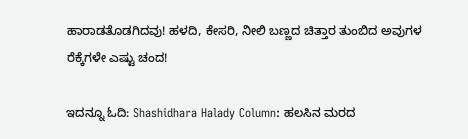ಹಾರಾಡತೊಡಗಿದವು! ಹಳದಿ, ಕೇಸರಿ, ನೀಲಿ ಬಣ್ಣದ ಚಿತ್ತಾರ ತುಂಬಿದ ಅವುಗಳ ರೆಕ್ಕೆಗಳೇ ಎಷ್ಟು ಚಂದ!

ಇದನ್ನೂ ಓದಿ: Shashidhara Halady Column: ಹಲಸಿನ ಮರದ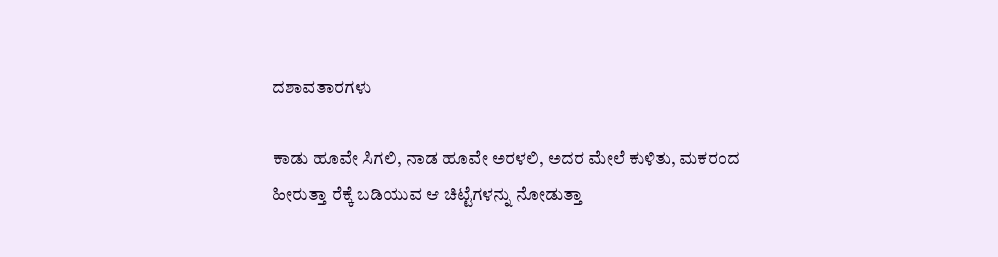ದಶಾವತಾರಗಳು

ಕಾಡು ಹೂವೇ ಸಿಗಲಿ, ನಾಡ ಹೂವೇ ಅರಳಲಿ, ಅದರ ಮೇಲೆ ಕುಳಿತು, ಮಕರಂದ ಹೀರುತ್ತಾ ರೆಕ್ಕೆ ಬಡಿಯುವ ಆ ಚಿಟ್ಟೆಗಳನ್ನು ನೋಡುತ್ತಾ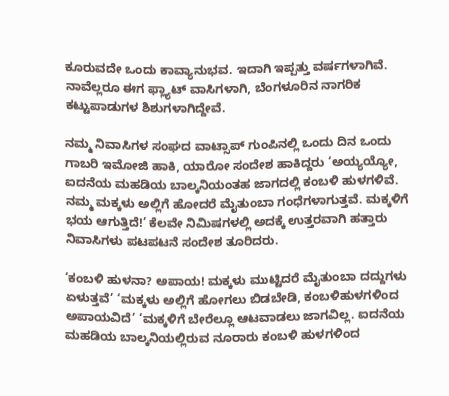ಕೂರುವದೇ ಒಂದು ಕಾವ್ಯಾನುಭವ. ಇದಾಗಿ ಇಪ್ಪತ್ತು ವರ್ಷಗಳಾಗಿವೆ. ನಾವೆಲ್ಲರೂ ಈಗ ಫ್ಲ್ಯಾಟ್ ವಾಸಿಗಳಾಗಿ, ಬೆಂಗಳೂರಿನ ನಾಗರಿಕ ಕಟ್ಟುಪಾಡುಗಳ ಶಿಶುಗಳಾಗಿದ್ದೇವೆ.

ನಮ್ಮ ನಿವಾಸಿಗಳ ಸಂಘದ ವಾಟ್ಸಾಪ್ ಗುಂಪಿನಲ್ಲಿ ಒಂದು ದಿನ ಒಂದು ಗಾಬರಿ ಇಮೋಜಿ ಹಾಕಿ, ಯಾರೋ ಸಂದೇಶ ಹಾಕಿದ್ದರು ‘ಅಯ್ಯಯ್ಯೋ, ಐದನೆಯ ಮಹಡಿಯ ಬಾಲ್ಕನಿಯಂತಹ ಜಾಗದಲ್ಲಿ ಕಂಬಳಿ ಹುಳಗಳಿವೆ. ನಮ್ಮ ಮಕ್ಕಳು ಅಲ್ಲಿಗೆ ಹೋದರೆ ಮೈತುಂಬಾ ಗಂಧೆಗಳಾಗುತ್ತವೆ. ಮಕ್ಕಳಿಗೆ ಭಯ ಆಗುತ್ತಿದೆ!’ ಕೆಲವೇ ನಿಮಿಷಗಳಲ್ಲಿ ಅದಕ್ಕೆ ಉತ್ತರವಾಗಿ ಹತ್ತಾರು ನಿವಾಸಿಗಳು ಪಟಪಟನೆ ಸಂದೇಶ ತೂರಿದರು.

‘ಕಂಬಳಿ ಹುಳನಾ? ಅಪಾಯ! ಮಕ್ಕಳು ಮುಟ್ಟಿದರೆ ಮೈತುಂಬಾ ದದ್ದುಗಳು ಏಳುತ್ತವೆ’ ‘ಮಕ್ಕಳು ಅಲ್ಲಿಗೆ ಹೋಗಲು ಬಿಡಬೇಡಿ, ಕಂಬಳಿಹುಳಗಳಿಂದ ಅಪಾಯವಿದೆ’ ‘ಮಕ್ಕಳಿಗೆ ಬೇರೆಲ್ಲೂ ಆಟವಾಡಲು ಜಾಗವಿಲ್ಲ. ಐದನೆಯ ಮಹಡಿಯ ಬಾಲ್ಕನಿಯಲ್ಲಿರುವ ನೂರಾರು ಕಂಬಳಿ ಹುಳಗಳಿಂದ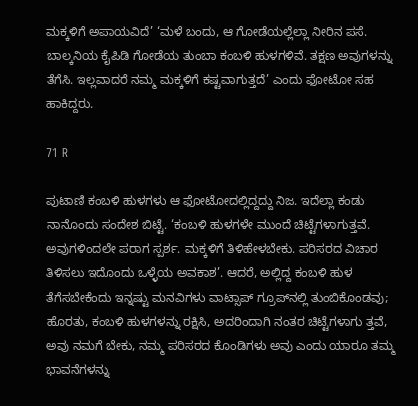ಮಕ್ಕಳಿಗೆ ಅಪಾಯವಿದೆ’ ‘ಮಳೆ ಬಂದು, ಆ ಗೋಡೆಯಲ್ಲೆಲ್ಲಾ ನೀರಿನ ಪಸೆ. ಬಾಲ್ಕನಿಯ ಕೈಪಿಡಿ ಗೋಡೆಯ ತುಂಬಾ ಕಂಬಳಿ ಹುಳಗಳಿವೆ. ತಕ್ಷಣ ಅವುಗಳನ್ನು ತೆಗೆಸಿ. ಇಲ್ಲವಾದರೆ ನಮ್ಮ ಮಕ್ಕಳಿಗೆ ಕಷ್ಟವಾಗುತ್ತದೆ’ ಎಂದು ಫೋಟೋ ಸಹ ಹಾಕಿದ್ದರು.

71 R

ಪುಟಾಣಿ ಕಂಬಳಿ ಹುಳಗಳು ಆ ಫೋಟೋದಲ್ಲಿದ್ದದ್ದು ನಿಜ. ಇದೆಲ್ಲಾ ಕಂಡು ನಾನೊಂದು ಸಂದೇಶ ಬಿಟ್ಟೆ. ‘ಕಂಬಳಿ ಹುಳಗಳೇ ಮುಂದೆ ಚಿಟ್ಟೆಗಳಾಗುತ್ತವೆ. ಅವುಗಳಿಂದಲೇ ಪರಾಗ ಸ್ಪರ್ಶ. ಮಕ್ಕಳಿಗೆ ತಿಳಿಹೇಳಬೇಕು. ಪರಿಸರದ ವಿಚಾರ ತಿಳಿಸಲು ಇದೊಂದು ಒಳ್ಳೆಯ ಅವಕಾಶ’. ಆದರೆ, ಅಲ್ಲಿದ್ದ ಕಂಬಳಿ ಹುಳ ತೆಗೆಸಬೇಕೆಂದು ಇನ್ನಷ್ಟು ಮನವಿಗಳು ವಾಟ್ಸಾಪ್ ಗ್ರೂಪ್‌ನಲ್ಲಿ ತುಂಬಿಕೊಂಡವು; ಹೊರತು, ಕಂಬಳಿ ಹುಳಗಳನ್ನು ರಕ್ಷಿಸಿ, ಅದರಿಂದಾಗಿ ನಂತರ ಚಿಟ್ಟೆಗಳಾಗು ತ್ತವೆ, ಅವು ನಮಗೆ ಬೇಕು, ನಮ್ಮ ಪರಿಸರದ ಕೊಂಡಿಗಳು ಅವು ಎಂದು ಯಾರೂ ತಮ್ಮ ಭಾವನೆಗಳನ್ನು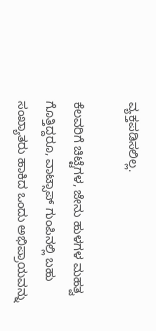ವ್ಯಕ್ತಪಡಿಸಲಿಲ್ಲ.

ಕೆಲವರಿಗೆ ಚಿಟ್ಟೆಗಳ, ಜೇನು ಹುಳಗಳ ಮಹತ್ವ ಗೊತ್ತಿದ್ದರೂ, ವಾಟ್ಸಾಪ್ ಗುಂಪಿನಲ್ಲಿ ಬಹು ಸಂಖ್ಯಾತರು ಹಾಕಿದ ಒಂದು ಅಭಿಪ್ರಾಯವನ್ನು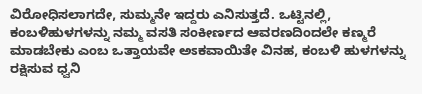ವಿರೋಧಿಸಲಾಗದೇ, ಸುಮ್ಮನೇ ಇದ್ದರು ಎನಿಸುತ್ತದೆ. ಒಟ್ಟಿನಲ್ಲಿ, ಕಂಬಳಿಹುಳಗಳನ್ನು ನಮ್ಮ ವಸತಿ ಸಂಕೀರ್ಣದ ಆವರಣದಿಂದಲೇ ಕಣ್ಮರೆ ಮಾಡಬೇಕು ಎಂಬ ಒತ್ತಾಯವೇ ಅಽಕವಾಯಿತೇ ವಿನಹ, ಕಂಬಳಿ ಹುಳಗಳನ್ನು ರಕ್ಷಿಸುವ ಧ್ವನಿ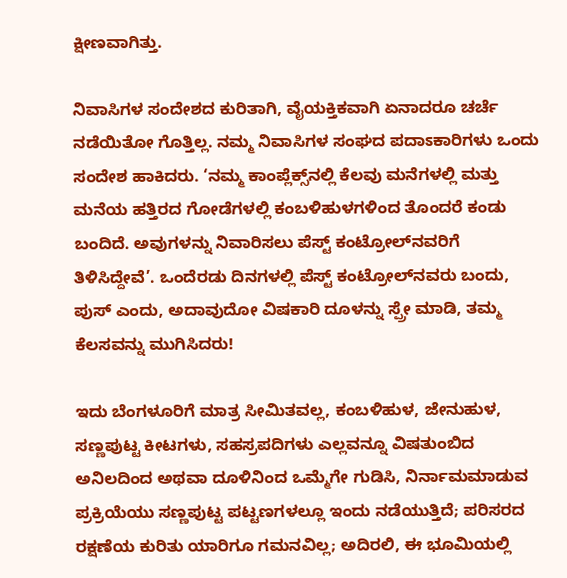ಕ್ಷೀಣವಾಗಿತ್ತು.

ನಿವಾಸಿಗಳ ಸಂದೇಶದ ಕುರಿತಾಗಿ, ವೈಯಕ್ತಿಕವಾಗಿ ಏನಾದರೂ ಚರ್ಚೆ ನಡೆಯಿತೋ ಗೊತ್ತಿಲ್ಲ. ನಮ್ಮ ನಿವಾಸಿಗಳ ಸಂಘದ ಪದಾಽಕಾರಿಗಳು ಒಂದು ಸಂದೇಶ ಹಾಕಿದರು. ‘ನಮ್ಮ ಕಾಂಪ್ಲೆಕ್ಸ್‌ನಲ್ಲಿ ಕೆಲವು ಮನೆಗಳಲ್ಲಿ ಮತ್ತು ಮನೆಯ ಹತ್ತಿರದ ಗೋಡೆಗಳಲ್ಲಿ ಕಂಬಳಿಹುಳಗಳಿಂದ ತೊಂದರೆ ಕಂಡು ಬಂದಿದೆ. ಅವುಗಳನ್ನು ನಿವಾರಿಸಲು ಪೆಸ್ಟ್ ಕಂಟ್ರೋಲ್‌ನವರಿಗೆ ತಿಳಿಸಿದ್ದೇವೆ’. ಒಂದೆರಡು ದಿನಗಳಲ್ಲಿ ಪೆಸ್ಟ್ ಕಂಟ್ರೋಲ್‌ನವರು ಬಂದು, ಪುಸ್ ಎಂದು, ಅದಾವುದೋ ವಿಷಕಾರಿ ದೂಳನ್ನು ಸ್ಪ್ರೇ ಮಾಡಿ, ತಮ್ಮ ಕೆಲಸವನ್ನು ಮುಗಿಸಿದರು!

ಇದು ಬೆಂಗಳೂರಿಗೆ ಮಾತ್ರ ಸೀಮಿತವಲ್ಲ, ಕಂಬಳಿಹುಳ, ಜೇನುಹುಳ, ಸಣ್ಣಪುಟ್ಟ ಕೀಟಗಳು, ಸಹಸ್ರಪದಿಗಳು ಎಲ್ಲವನ್ನೂ ವಿಷತುಂಬಿದ ಅನಿಲದಿಂದ ಅಥವಾ ದೂಳಿನಿಂದ ಒಮ್ಮೆಗೇ ಗುಡಿಸಿ, ನಿರ್ನಾಮಮಾಡುವ ಪ್ರಕ್ರಿಯೆಯು ಸಣ್ಣಪುಟ್ಟ ಪಟ್ಟಣಗಳಲ್ಲೂ ಇಂದು ನಡೆಯುತ್ತಿದೆ; ಪರಿಸರದ ರಕ್ಷಣೆಯ ಕುರಿತು ಯಾರಿಗೂ ಗಮನವಿಲ್ಲ; ಅದಿರಲಿ, ಈ ಭೂಮಿಯಲ್ಲಿ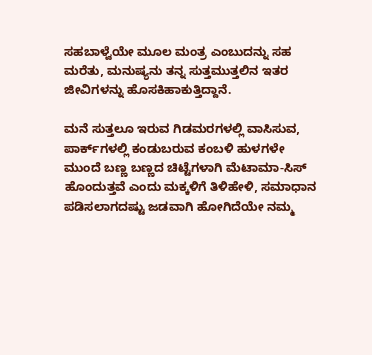ಸಹಬಾಳ್ವೆಯೇ ಮೂಲ ಮಂತ್ರ ಎಂಬುದನ್ನು ಸಹ ಮರೆತು, ಮನುಷ್ಯನು ತನ್ನ ಸುತ್ತಮುತ್ತಲಿನ ಇತರ ಜೀವಿಗಳನ್ನು ಹೊಸಕಿಹಾಕುತ್ತಿದ್ದಾನೆ.

ಮನೆ ಸುತ್ತಲೂ ಇರುವ ಗಿಡಮರಗಳಲ್ಲಿ ವಾಸಿಸುವ, ಪಾರ್ಕ್‌ಗಳಲ್ಲಿ ಕಂಡುಬರುವ ಕಂಬಳಿ ಹುಳಗಳೇ ಮುಂದೆ ಬಣ್ಣ ಬಣ್ಣದ ಚಿಟ್ಟೆಗಳಾಗಿ ಮೆಟಾಮಾ-ಸಿಸ್ ಹೊಂದುತ್ತವೆ ಎಂದು ಮಕ್ಕಳಿಗೆ ತಿಳಿಹೇಳಿ, ಸಮಾಧಾನ ಪಡಿಸಲಾಗದಷ್ಟು ಜಡವಾಗಿ ಹೋಗಿದೆಯೇ ನಮ್ಮ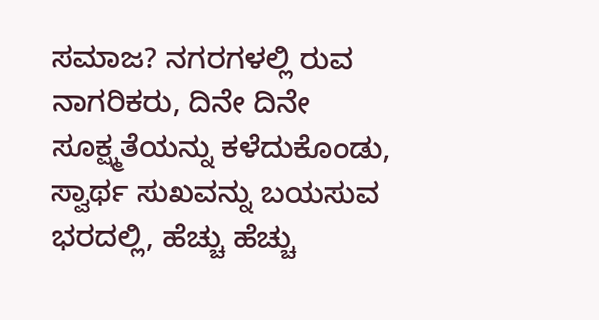ಸಮಾಜ? ನಗರಗಳಲ್ಲಿ ರುವ ನಾಗರಿಕರು, ದಿನೇ ದಿನೇ ಸೂಕ್ಷ್ಮತೆಯನ್ನು ಕಳೆದುಕೊಂಡು, ಸ್ವಾರ್ಥ ಸುಖವನ್ನು ಬಯಸುವ ಭರದಲ್ಲಿ, ಹೆಚ್ಚು ಹೆಚ್ಚು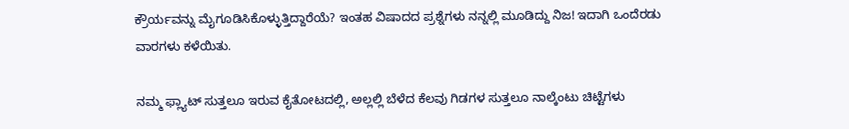ಕ್ರೌರ್ಯವನ್ನು ಮೈಗೂಡಿಸಿಕೊಳ್ಳುತ್ತಿದ್ದಾರೆಯೆ? ಇಂತಹ ವಿಷಾದದ ಪ್ರಶ್ನೆಗಳು ನನ್ನಲ್ಲಿ ಮೂಡಿದ್ದು ನಿಜ! ಇದಾಗಿ ಒಂದೆರಡು ವಾರಗಳು ಕಳೆಯಿತು.

ನಮ್ಮ ಫ್ಲ್ಯಾಟ್ ಸುತ್ತಲೂ ಇರುವ ಕೈತೋಟದಲ್ಲಿ, ಅಲ್ಲಲ್ಲಿ ಬೆಳೆದ ಕೆಲವು ಗಿಡಗಳ ಸುತ್ತಲೂ ನಾಲ್ಕೆಂಟು ಚಿಟ್ಟೆಗಳು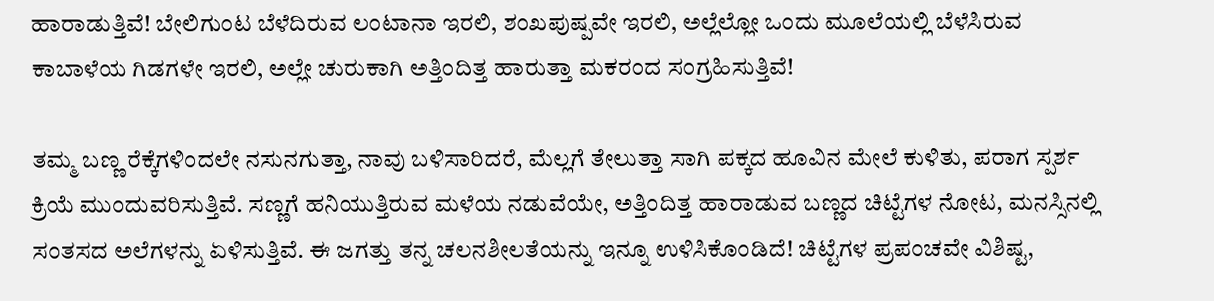ಹಾರಾಡುತ್ತಿವೆ! ಬೇಲಿಗುಂಟ ಬೆಳೆದಿರುವ ಲಂಟಾನಾ ಇರಲಿ, ಶಂಖಪುಷ್ಪವೇ ಇರಲಿ, ಅಲ್ಲೆಲ್ಲೋ ಒಂದು ಮೂಲೆಯಲ್ಲಿ ಬೆಳೆಸಿರುವ ಕಾಬಾಳೆಯ ಗಿಡಗಳೇ ಇರಲಿ, ಅಲ್ಲೇ ಚುರುಕಾಗಿ ಅತ್ತಿಂದಿತ್ತ ಹಾರುತ್ತಾ ಮಕರಂದ ಸಂಗ್ರಹಿಸುತ್ತಿವೆ!

ತಮ್ಮ ಬಣ್ಣ ರೆಕ್ಕೆಗಳಿಂದಲೇ ನಸುನಗುತ್ತಾ, ನಾವು ಬಳಿಸಾರಿದರೆ, ಮೆಲ್ಲಗೆ ತೇಲುತ್ತಾ ಸಾಗಿ ಪಕ್ಕದ ಹೂವಿನ ಮೇಲೆ ಕುಳಿತು, ಪರಾಗ ಸ್ಪರ್ಶ ಕ್ರಿಯೆ ಮುಂದುವರಿಸುತ್ತಿವೆ. ಸಣ್ಣಗೆ ಹನಿಯುತ್ತಿರುವ ಮಳೆಯ ನಡುವೆಯೇ, ಅತ್ತಿಂದಿತ್ತ ಹಾರಾಡುವ ಬಣ್ಣದ ಚಿಟ್ಟೆಗಳ ನೋಟ, ಮನಸ್ಸಿನಲ್ಲಿ ಸಂತಸದ ಅಲೆಗಳನ್ನು ಏಳಿಸುತ್ತಿವೆ. ಈ ಜಗತ್ತು ತನ್ನ ಚಲನಶೀಲತೆಯನ್ನು ಇನ್ನೂ ಉಳಿಸಿಕೊಂಡಿದೆ! ಚಿಟ್ಟೆಗಳ ಪ್ರಪಂಚವೇ ವಿಶಿಷ್ಟ,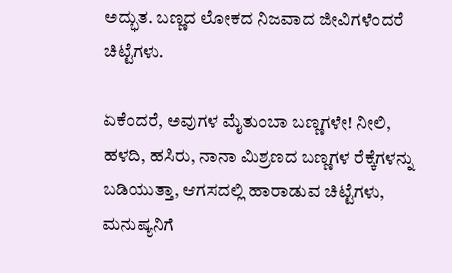ಅದ್ಭುತ. ಬಣ್ಣದ ಲೋಕದ ನಿಜವಾದ ಜೀವಿಗಳೆಂದರೆ ಚಿಟ್ಟೆಗಳು.

ಏಕೆಂದರೆ, ಅವುಗಳ ಮೈತುಂಬಾ ಬಣ್ಣಗಳೇ! ನೀಲಿ, ಹಳದಿ, ಹಸಿರು, ನಾನಾ ಮಿಶ್ರಣದ ಬಣ್ಣಗಳ ರೆಕ್ಕೆಗಳನ್ನು ಬಡಿಯುತ್ತಾ, ಆಗಸದಲ್ಲಿ ಹಾರಾಡುವ ಚಿಟ್ಟೆಗಳು, ಮನುಷ್ಯನಿಗೆ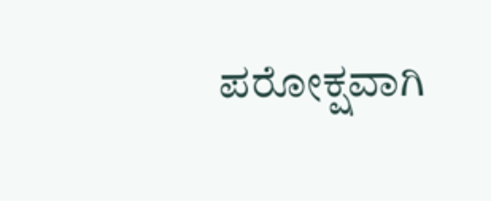ಪರೋಕ್ಷವಾಗಿ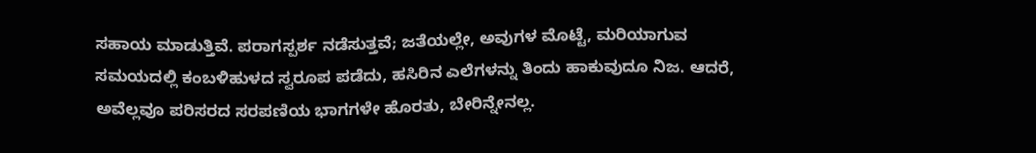ಸಹಾಯ ಮಾಡುತ್ತಿವೆ. ಪರಾಗಸ್ಪರ್ಶ ನಡೆಸುತ್ತವೆ; ಜತೆಯಲ್ಲೇ, ಅವುಗಳ ಮೊಟ್ಟೆ, ಮರಿಯಾಗುವ ಸಮಯದಲ್ಲಿ ಕಂಬಳಿಹುಳದ ಸ್ವರೂಪ ಪಡೆದು, ಹಸಿರಿನ ಎಲೆಗಳನ್ನು ತಿಂದು ಹಾಕುವುದೂ ನಿಜ. ಆದರೆ, ಅವೆಲ್ಲವೂ ಪರಿಸರದ ಸರಪಣಿಯ ಭಾಗಗಳೇ ಹೊರತು, ಬೇರಿನ್ನೇನಲ್ಲ.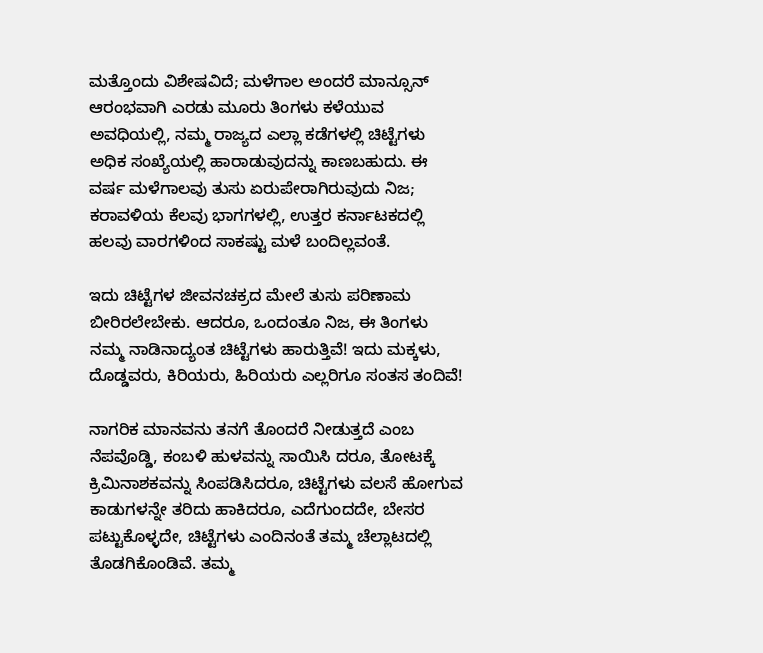ಮತ್ತೊಂದು ವಿಶೇಷವಿದೆ; ಮಳೆಗಾಲ ಅಂದರೆ ಮಾನ್ಸೂನ್ ಆರಂಭವಾಗಿ ಎರಡು ಮೂರು ತಿಂಗಳು ಕಳೆಯುವ ಅವಧಿಯಲ್ಲಿ, ನಮ್ಮ ರಾಜ್ಯದ ಎಲ್ಲಾ ಕಡೆಗಳಲ್ಲಿ ಚಿಟ್ಟೆಗಳು ಅಧಿಕ ಸಂಖ್ಯೆಯಲ್ಲಿ ಹಾರಾಡುವುದನ್ನು ಕಾಣಬಹುದು. ಈ ವರ್ಷ ಮಳೆಗಾಲವು ತುಸು ಏರುಪೇರಾಗಿರುವುದು ನಿಜ; ಕರಾವಳಿಯ ಕೆಲವು ಭಾಗಗಳಲ್ಲಿ, ಉತ್ತರ ಕರ್ನಾಟಕದಲ್ಲಿ ಹಲವು ವಾರಗಳಿಂದ ಸಾಕಷ್ಟು ಮಳೆ ಬಂದಿಲ್ಲವಂತೆ.

ಇದು ಚಿಟ್ಟೆಗಳ ಜೀವನಚಕ್ರದ ಮೇಲೆ ತುಸು ಪರಿಣಾಮ ಬೀರಿರಲೇಬೇಕು. ಆದರೂ, ಒಂದಂತೂ ನಿಜ, ಈ ತಿಂಗಳು ನಮ್ಮ ನಾಡಿನಾದ್ಯಂತ ಚಿಟ್ಟೆಗಳು ಹಾರುತ್ತಿವೆ! ಇದು ಮಕ್ಕಳು, ದೊಡ್ಡವರು, ಕಿರಿಯರು, ಹಿರಿಯರು ಎಲ್ಲರಿಗೂ ಸಂತಸ ತಂದಿವೆ!

ನಾಗರಿಕ ಮಾನವನು ತನಗೆ ತೊಂದರೆ ನೀಡುತ್ತದೆ ಎಂಬ ನೆಪವೊಡ್ಡಿ, ಕಂಬಳಿ ಹುಳವನ್ನು ಸಾಯಿಸಿ ದರೂ, ತೋಟಕ್ಕೆ ಕ್ರಿಮಿನಾಶಕವನ್ನು ಸಿಂಪಡಿಸಿದರೂ, ಚಿಟ್ಟೆಗಳು ವಲಸೆ ಹೋಗುವ ಕಾಡುಗಳನ್ನೇ ತರಿದು ಹಾಕಿದರೂ, ಎದೆಗುಂದದೇ, ಬೇಸರ ಪಟ್ಟುಕೊಳ್ಳದೇ, ಚಿಟ್ಟೆಗಳು ಎಂದಿನಂತೆ ತಮ್ಮ ಚೆಲ್ಲಾಟದಲ್ಲಿ ತೊಡಗಿಕೊಂಡಿವೆ. ತಮ್ಮ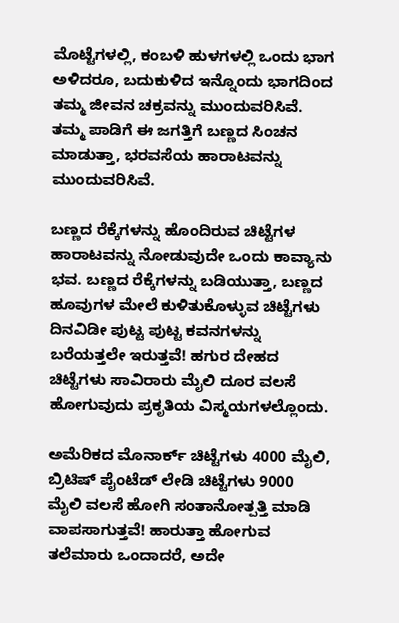ಮೊಟ್ಟೆಗಳಲ್ಲಿ, ಕಂಬಳಿ ಹುಳಗಳಲ್ಲಿ ಒಂದು ಭಾಗ ಅಳಿದರೂ, ಬದುಕುಳಿದ ಇನ್ನೊಂದು ಭಾಗದಿಂದ ತಮ್ಮ ಜೀವನ ಚಕ್ರವನ್ನು ಮುಂದುವರಿಸಿವೆ. ತಮ್ಮ ಪಾಡಿಗೆ ಈ ಜಗತ್ತಿಗೆ ಬಣ್ಣದ ಸಿಂಚನ ಮಾಡುತ್ತಾ, ಭರವಸೆಯ ಹಾರಾಟವನ್ನು ಮುಂದುವರಿಸಿವೆ.

ಬಣ್ಣದ ರೆಕ್ಕೆಗಳನ್ನು ಹೊಂದಿರುವ ಚಿಟ್ಟೆಗಳ ಹಾರಾಟವನ್ನು ನೋಡುವುದೇ ಒಂದು ಕಾವ್ಯಾನು ಭವ. ಬಣ್ಣದ ರೆಕ್ಕೆಗಳನ್ನು ಬಡಿಯುತ್ತಾ, ಬಣ್ಣದ ಹೂವುಗಳ ಮೇಲೆ ಕುಳಿತುಕೊಳ್ಳುವ ಚಿಟ್ಟೆಗಳು ದಿನವಿಡೀ ಪುಟ್ಟ ಪುಟ್ಟ ಕವನಗಳನ್ನು ಬರೆಯತ್ತಲೇ ಇರುತ್ತವೆ! ಹಗುರ ದೇಹದ ಚಿಟ್ಟೆಗಳು ಸಾವಿರಾರು ಮೈಲಿ ದೂರ ವಲಸೆ ಹೋಗುವುದು ಪ್ರಕೃತಿಯ ವಿಸ್ಮಯಗಳಲ್ಲೊಂದು.

ಅಮೆರಿಕದ ಮೊನಾರ್ಕ್ ಚಿಟ್ಟೆಗಳು 4000 ಮೈಲಿ, ಬ್ರಿಟಿಷ್ ಪೈಂಟೆಡ್ ಲೇಡಿ ಚಿಟ್ಟೆಗಳು 9000 ಮೈಲಿ ವಲಸೆ ಹೋಗಿ ಸಂತಾನೋತ್ಪತ್ತಿ ಮಾಡಿ ವಾಪಸಾಗುತ್ತವೆ! ಹಾರುತ್ತಾ ಹೋಗುವ ತಲೆಮಾರು ಒಂದಾದರೆ, ಅದೇ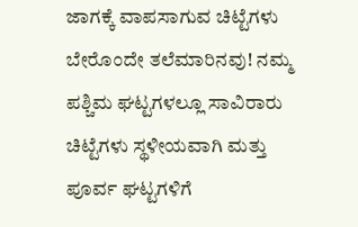ಜಾಗಕ್ಕೆ ವಾಪಸಾಗುವ ಚಿಟ್ಟೆಗಳು ಬೇರೊಂದೇ ತಲೆಮಾರಿನವು! ನಮ್ಮ ಪಶ್ಚಿಮ ಘಟ್ಟಗಳಲ್ಲೂ ಸಾವಿರಾರು ಚಿಟ್ಟೆಗಳು ಸ್ಥಳೀಯವಾಗಿ ಮತ್ತು ಪೂರ್ವ ಘಟ್ಟಗಳಿಗೆ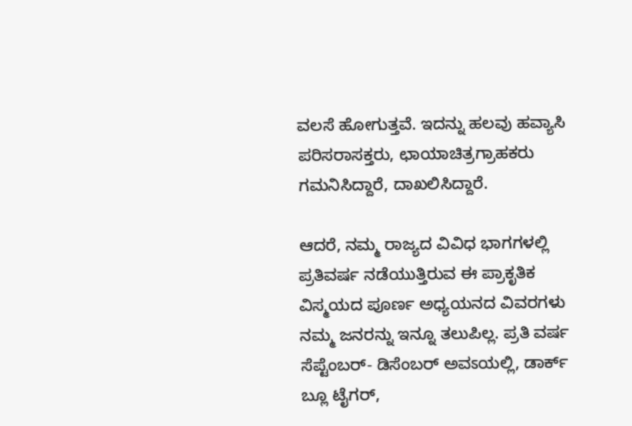ವಲಸೆ ಹೋಗುತ್ತವೆ. ಇದನ್ನು ಹಲವು ಹವ್ಯಾಸಿ ಪರಿಸರಾಸಕ್ತರು, ಛಾಯಾಚಿತ್ರಗ್ರಾಹಕರು ಗಮನಿಸಿದ್ದಾರೆ, ದಾಖಲಿಸಿದ್ದಾರೆ.

ಆದರೆ, ನಮ್ಮ ರಾಜ್ಯದ ವಿವಿಧ ಭಾಗಗಳಲ್ಲಿ ಪ್ರತಿವರ್ಷ ನಡೆಯುತ್ತಿರುವ ಈ ಪ್ರಾಕೃತಿಕ ವಿಸ್ಮಯದ ಪೂರ್ಣ ಅಧ್ಯಯನದ ವಿವರಗಳು ನಮ್ಮ ಜನರನ್ನು ಇನ್ನೂ ತಲುಪಿಲ್ಲ. ಪ್ರತಿ ವರ್ಷ ಸೆಪ್ಟೆಂಬರ್- ಡಿಸೆಂಬರ್ ಅವಽಯಲ್ಲಿ, ಡಾರ್ಕ್ ಬ್ಲೂ ಟೈಗರ್,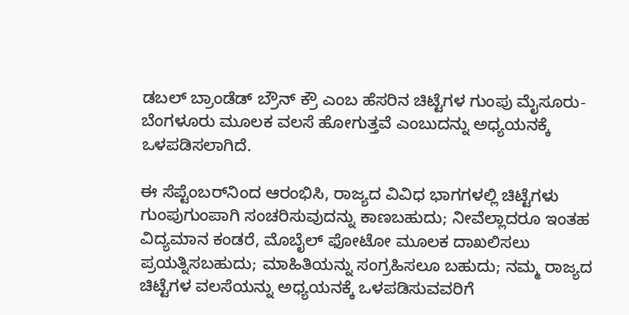ಡಬಲ್ ಬ್ರಾಂಡೆಡ್ ಬ್ರೌನ್ ಕ್ರೌ ಎಂಬ ಹೆಸರಿನ ಚಿಟ್ಟೆಗಳ ಗುಂಪು ಮೈಸೂರು-ಬೆಂಗಳೂರು ಮೂಲಕ ವಲಸೆ ಹೋಗುತ್ತವೆ ಎಂಬುದನ್ನು ಅಧ್ಯಯನಕ್ಕೆ ಒಳಪಡಿಸಲಾಗಿದೆ.

ಈ ಸೆಪ್ಟೆಂಬರ್‌ನಿಂದ ಆರಂಭಿಸಿ, ರಾಜ್ಯದ ವಿವಿಧ ಭಾಗಗಳಲ್ಲಿ ಚಿಟ್ಟೆಗಳು ಗುಂಪುಗುಂಪಾಗಿ ಸಂಚರಿಸುವುದನ್ನು ಕಾಣಬಹುದು; ನೀವೆಲ್ಲಾದರೂ ಇಂತಹ ವಿದ್ಯಮಾನ ಕಂಡರೆ, ಮೊಬೈಲ್ ಫೋಟೋ ಮೂಲಕ ದಾಖಲಿಸಲು ಪ್ರಯತ್ನಿಸಬಹುದು; ಮಾಹಿತಿಯನ್ನು ಸಂಗ್ರಹಿಸಲೂ ಬಹುದು; ನಮ್ಮ ರಾಜ್ಯದ ಚಿಟ್ಟೆಗಳ ವಲಸೆಯನ್ನು ಅಧ್ಯಯನಕ್ಕೆ ಒಳಪಡಿಸುವವರಿಗೆ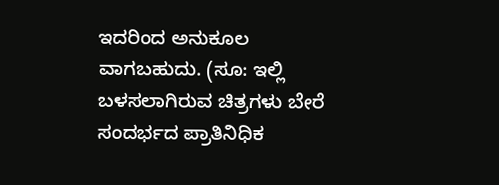ಇದರಿಂದ ಅನುಕೂಲ ವಾಗಬಹುದು. (ಸೂ: ಇಲ್ಲಿ ಬಳಸಲಾಗಿರುವ ಚಿತ್ರಗಳು ಬೇರೆ ಸಂದರ್ಭದ ಪ್ರಾತಿನಿಧಿಕ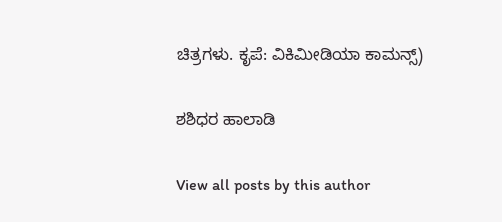ಚಿತ್ರಗಳು. ಕೃಪೆ: ವಿಕಿಮೀಡಿಯಾ ಕಾಮನ್ಸ್)

ಶಶಿಧರ ಹಾಲಾಡಿ

View all posts by this author